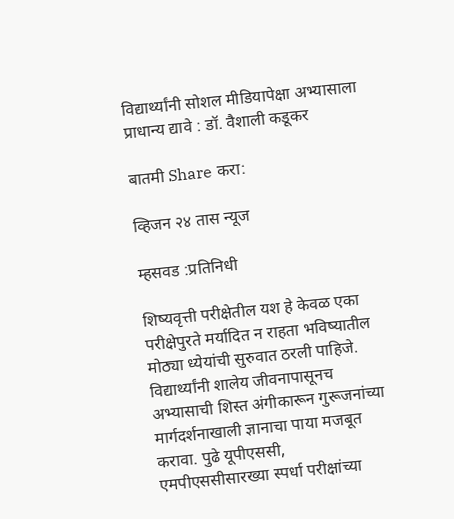विद्यार्थ्यांनी सोशल मीडियापेक्षा अभ्यासाला प्राधान्य द्यावे : डॉ. वैशाली कडूकर

बातमी Share करा:

व्हिजन २४ तास न्यूज

म्हसवड :प्रतिनिधी

शिष्यवृत्ती परीक्षेतील यश हे केवळ एका परीक्षेपुरते मर्यादित न राहता भविष्यातील मोठ्या ध्येयांची सुरुवात ठरली पाहिजे. विद्यार्थ्यांनी शालेय जीवनापासूनच अभ्यासाची शिस्त अंगीकारून गुरूजनांच्या मार्गदर्शनाखाली ज्ञानाचा पाया मजबूत करावा. पुढे यूपीएससी, एमपीएससीसारख्या स्पर्धा परीक्षांच्या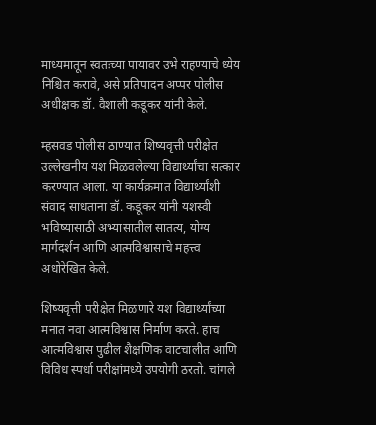माध्यमातून स्वतःच्या पायावर उभे राहण्याचे ध्येय निश्चित करावे, असे प्रतिपादन अप्पर पोलीस अधीक्षक डॉ. वैशाली कडूकर यांनी केले.

म्हसवड पोलीस ठाण्यात शिष्यवृत्ती परीक्षेत उल्लेखनीय यश मिळवलेल्या विद्यार्थ्यांचा सत्कार करण्यात आला. या कार्यक्रमात विद्यार्थ्यांशी संवाद साधताना डॉ. कडूकर यांनी यशस्वी भविष्यासाठी अभ्यासातील सातत्य, योग्य मार्गदर्शन आणि आत्मविश्वासाचे महत्त्व अधोरेखित केले.

शिष्यवृत्ती परीक्षेत मिळणारे यश विद्यार्थ्यांच्या मनात नवा आत्मविश्वास निर्माण करते. हाच आत्मविश्वास पुढील शैक्षणिक वाटचालीत आणि विविध स्पर्धा परीक्षांमध्ये उपयोगी ठरतो. चांगले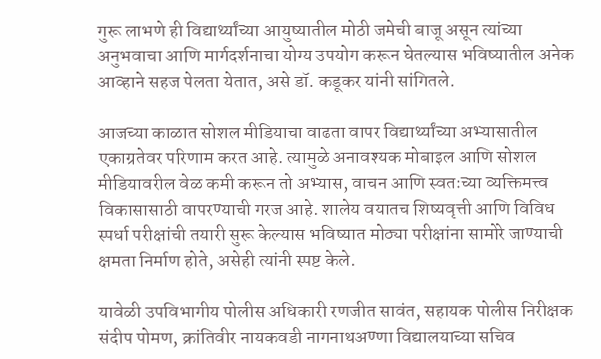गुरू लाभणे ही विद्यार्थ्यांच्या आयुष्यातील मोठी जमेची बाजू असून त्यांच्या अनुभवाचा आणि मार्गदर्शनाचा योग्य उपयोग करून घेतल्यास भविष्यातील अनेक आव्हाने सहज पेलता येतात, असे डॉ. कडूकर यांनी सांगितले.

आजच्या काळात सोशल मीडियाचा वाढता वापर विद्यार्थ्यांच्या अभ्यासातील एकाग्रतेवर परिणाम करत आहे. त्यामुळे अनावश्यक मोबाइल आणि सोशल मीडियावरील वेळ कमी करून तो अभ्यास, वाचन आणि स्वतःच्या व्यक्तिमत्त्व विकासासाठी वापरण्याची गरज आहे. शालेय वयातच शिष्यवृत्ती आणि विविध स्पर्धा परीक्षांची तयारी सुरू केल्यास भविष्यात मोठ्या परीक्षांना सामोरे जाण्याची क्षमता निर्माण होते, असेही त्यांनी स्पष्ट केले.

यावेळी उपविभागीय पोलीस अधिकारी रणजीत सावंत, सहायक पोलीस निरीक्षक संदीप पोमण, क्रांतिवीर नायकवडी नागनाथअण्णा विद्यालयाच्या सचिव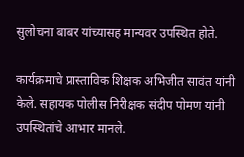सुलोचना बाबर यांच्यासह मान्यवर उपस्थित होते.

कार्यक्रमाचे प्रास्ताविक शिक्षक अभिजीत सावंत यांनी केले. सहायक पोलीस निरीक्षक संदीप पोमण यांनी उपस्थितांचे आभार मानले.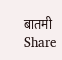बातमी Share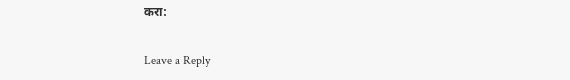करा:

Leave a Reply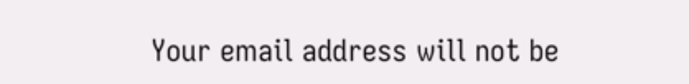Your email address will not be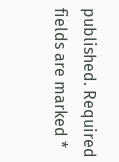published. Required fields are marked *